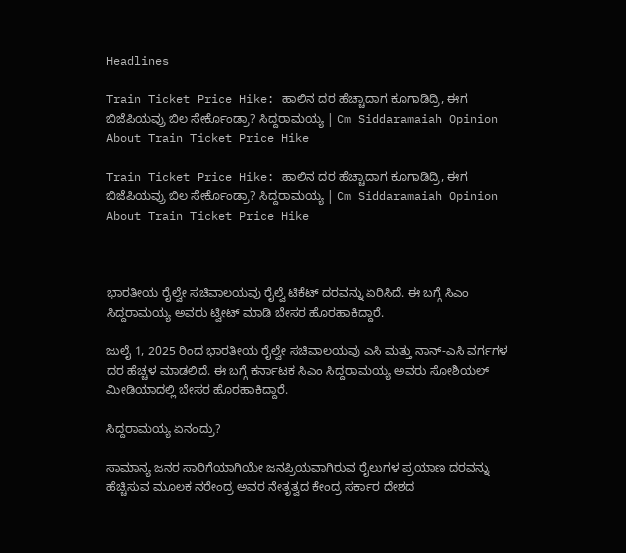Headlines

Train Ticket Price Hike: ಹಾಲಿನ ದರ ಹೆಚ್ಚಾದಾಗ ಕೂಗಾಡಿದ್ರಿ, ಈಗ ಬಿಜೆಪಿಯವ್ರು ಬಿಲ ಸೇರ್ಕೊಂಡ್ರಾ? ಸಿದ್ದರಾಮಯ್ಯ | Cm Siddaramaiah Opinion About Train Ticket Price Hike

Train Ticket Price Hike: ಹಾಲಿನ ದರ ಹೆಚ್ಚಾದಾಗ ಕೂಗಾಡಿದ್ರಿ, ಈಗ ಬಿಜೆಪಿಯವ್ರು ಬಿಲ ಸೇರ್ಕೊಂಡ್ರಾ? ಸಿದ್ದರಾಮಯ್ಯ | Cm Siddaramaiah Opinion About Train Ticket Price Hike



ಭಾರತೀಯ ರೈಲ್ವೇ ಸಚಿವಾಲಯವು ರೈಲ್ವೆ ಟಿಕೆಟ್‌ ದರವನ್ನು ಏರಿಸಿದೆ. ಈ ಬಗ್ಗೆ ಸಿಎಂ ಸಿದ್ದರಾಮಯ್ಯ ಅವರು ಟ್ವೀಟ್‌ ಮಾಡಿ ಬೇಸರ ಹೊರಹಾಕಿದ್ದಾರೆ.

ಜುಲೈ 1, 2025 ರಿಂದ ಭಾರತೀಯ ರೈಲ್ವೇ ಸಚಿವಾಲಯವು ಎಸಿ ಮತ್ತು ನಾನ್-ಎಸಿ ವರ್ಗಗಳ ದರ ಹೆಚ್ಚಳ ಮಾಡಲಿದೆ. ಈ ಬಗ್ಗೆ ಕರ್ನಾಟಕ ಸಿಎಂ ಸಿದ್ದರಾಮಯ್ಯ ಅವರು ಸೋಶಿಯಲ್‌ ಮೀಡಿಯಾದಲ್ಲಿ ಬೇಸರ ಹೊರಹಾಕಿದ್ದಾರೆ.

ಸಿದ್ದರಾಮಯ್ಯ ಏನಂದ್ರು?

ಸಾಮಾನ್ಯ ಜನರ ಸಾರಿಗೆಯಾಗಿಯೇ ಜನಪ್ರಿಯವಾಗಿರುವ ರೈಲುಗಳ ಪ್ರಯಾಣ ದರವನ್ನು ಹೆಚ್ಚಿಸುವ ಮೂಲಕ ನರೇಂದ್ರ ಅವರ ನೇತೃತ್ವದ ಕೇಂದ್ರ ಸರ್ಕಾರ ದೇಶದ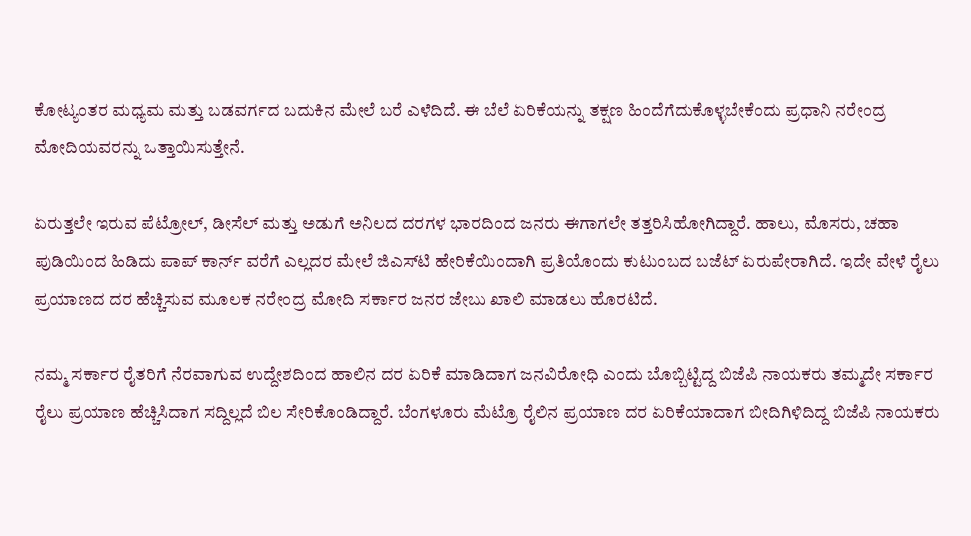ಕೋಟ್ಯಂತರ ಮಧ್ಯಮ ಮತ್ತು ಬಡವರ್ಗದ ಬದುಕಿನ ಮೇಲೆ ಬರೆ ಎಳೆದಿದೆ. ಈ ಬೆಲೆ ಏರಿಕೆಯನ್ನು ತಕ್ಷಣ ಹಿಂದೆಗೆದುಕೊಳ್ಳಬೇಕೆಂದು ಪ್ರಧಾನಿ ನರೇಂದ್ರ ಮೋದಿಯವರನ್ನು ಒತ್ತಾಯಿಸುತ್ತೇನೆ.

ಏರುತ್ತಲೇ ಇರುವ ಪೆಟ್ರೋಲ್, ಡೀಸೆಲ್ ಮತ್ತು ಅಡುಗೆ ಅನಿಲದ ದರಗಳ ಭಾರದಿಂದ ಜನರು ಈಗಾಗಲೇ ತತ್ತರಿಸಿಹೋಗಿದ್ದಾರೆ. ಹಾಲು, ಮೊಸರು, ಚಹಾ ಪುಡಿಯಿಂದ ಹಿಡಿದು ಪಾಪ್ ಕಾರ್ನ್ ವರೆಗೆ ಎಲ್ಲದರ ಮೇಲೆ ಜಿಎಸ್‌ಟಿ ಹೇರಿಕೆಯಿಂದಾಗಿ ಪ್ರತಿಯೊಂದು ಕುಟುಂಬದ ಬಜೆಟ್ ಏರುಪೇರಾಗಿದೆ. ಇದೇ ವೇಳೆ ರೈಲು ಪ್ರಯಾಣದ ದರ ಹೆಚ್ಚಿಸುವ ಮೂಲಕ ನರೇಂದ್ರ ಮೋದಿ ಸರ್ಕಾರ ಜನರ ಜೇಬು ಖಾಲಿ ಮಾಡಲು ಹೊರಟಿದೆ.

ನಮ್ಮ ಸರ್ಕಾರ ರೈತರಿಗೆ ನೆರವಾಗುವ ಉದ್ದೇಶದಿಂದ ಹಾಲಿನ ದರ ಏರಿಕೆ ಮಾಡಿದಾಗ ಜನವಿರೋಧಿ ಎಂದು ಬೊಬ್ಬಿಟ್ಟಿದ್ದ ಬಿಜೆಪಿ ನಾಯಕರು ತಮ್ಮದೇ ಸರ್ಕಾರ ರೈಲು ಪ್ರಯಾಣ ಹೆಚ್ಚಿಸಿದಾಗ ಸದ್ದಿಲ್ಲದೆ ಬಿಲ ಸೇರಿಕೊಂಡಿದ್ದಾರೆ. ಬೆಂಗಳೂರು ಮೆಟ್ರೊ ರೈಲಿನ ಪ್ರಯಾಣ ದರ ಏರಿಕೆಯಾದಾಗ ಬೀದಿಗಿಳಿದಿದ್ದ ಬಿಜೆಪಿ ನಾಯಕರು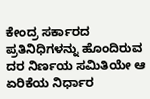ಕೇಂದ್ರ ಸರ್ಕಾರದ ಪ್ರತಿನಿಧಿಗಳನ್ನು ಹೊಂದಿರುವ ದರ ನಿರ್ಣಯ ಸಮಿತಿಯೇ ಆ ಏರಿಕೆಯ ನಿರ್ಧಾರ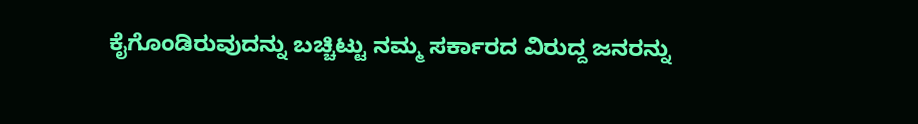ಕೈಗೊಂಡಿರುವುದನ್ನು ಬಚ್ಚಿಟ್ಟು ನಮ್ಮ ಸರ್ಕಾರದ ವಿರುದ್ದ ಜನರನ್ನು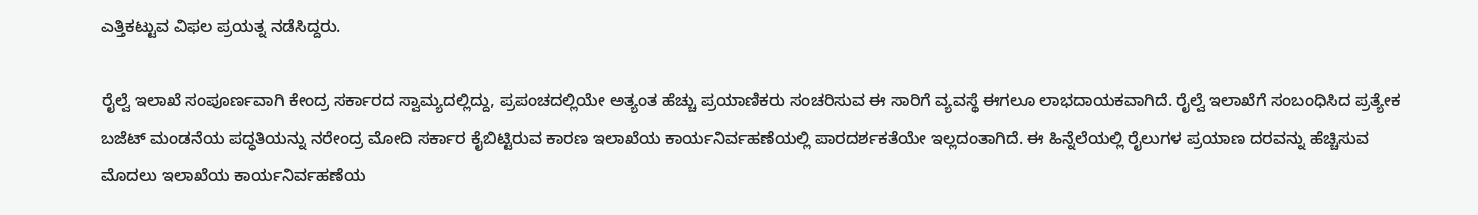ಎತ್ತಿಕಟ್ಟುವ ವಿಫಲ ಪ್ರಯತ್ನ ನಡೆಸಿದ್ದರು.

ರೈಲ್ವೆ ಇಲಾಖೆ ಸಂಪೂರ್ಣವಾಗಿ ಕೇಂದ್ರ ಸರ್ಕಾರದ ಸ್ವಾಮ್ಯದಲ್ಲಿದ್ದು, ಪ್ರಪಂಚದಲ್ಲಿಯೇ ಅತ್ಯಂತ ಹೆಚ್ಚು ಪ್ರಯಾಣಿಕರು ಸಂಚರಿಸುವ ಈ ಸಾರಿಗೆ ವ್ಯವಸ್ಥೆ ಈಗಲೂ ಲಾಭದಾಯಕವಾಗಿದೆ. ರೈಲ್ವೆ ಇಲಾಖೆಗೆ ಸಂಬಂಧಿಸಿದ ಪ್ರತ್ಯೇಕ ಬಜೆಟ್ ಮಂಡನೆಯ ಪದ್ಧತಿಯನ್ನು ನರೇಂದ್ರ ಮೋದಿ ಸರ್ಕಾರ ಕೈಬಿಟ್ಟಿರುವ ಕಾರಣ ಇಲಾಖೆಯ ಕಾರ್ಯನಿರ್ವಹಣೆಯಲ್ಲಿ ಪಾರದರ್ಶಕತೆಯೇ ಇಲ್ಲದಂತಾಗಿದೆ. ಈ ಹಿನ್ನೆಲೆಯಲ್ಲಿ ರೈಲುಗಳ ಪ್ರಯಾಣ ದರವನ್ನು ಹೆಚ್ಚಿಸುವ ಮೊದಲು ಇಲಾಖೆಯ ಕಾರ್ಯನಿರ್ವಹಣೆಯ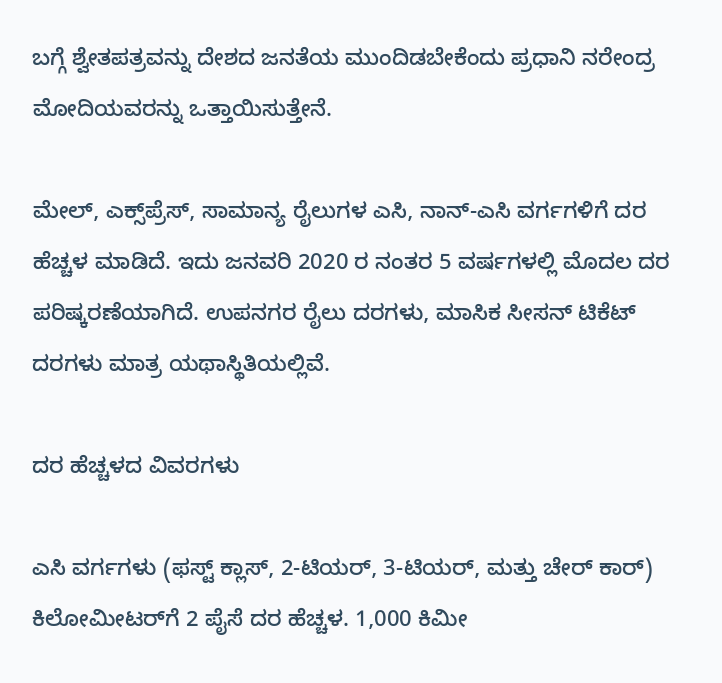ಬಗ್ಗೆ ಶ್ವೇತಪತ್ರವನ್ನು ದೇಶದ ಜನತೆಯ ಮುಂದಿಡಬೇಕೆಂದು ಪ್ರಧಾನಿ ನರೇಂದ್ರ ಮೋದಿಯವರನ್ನು ಒತ್ತಾಯಿಸುತ್ತೇನೆ.

ಮೇಲ್, ಎಕ್ಸ್‌ಪ್ರೆಸ್, ಸಾಮಾನ್ಯ ರೈಲುಗಳ ಎಸಿ, ನಾನ್-ಎಸಿ ವರ್ಗಗಳಿಗೆ ದರ ಹೆಚ್ಚಳ ಮಾಡಿದೆ. ಇದು ಜನವರಿ 2020 ರ ನಂತರ 5 ವರ್ಷಗಳಲ್ಲಿ ಮೊದಲ ದರ ಪರಿಷ್ಕರಣೆಯಾಗಿದೆ. ಉಪನಗರ ರೈಲು ದರಗಳು, ಮಾಸಿಕ ಸೀಸನ್ ಟಿಕೆಟ್ ದರಗಳು ಮಾತ್ರ ಯಥಾಸ್ಥಿತಿಯಲ್ಲಿವೆ.

ದರ ಹೆಚ್ಚಳದ ವಿವರಗಳು

ಎಸಿ ವರ್ಗಗಳು (ಫಸ್ಟ್ ಕ್ಲಾಸ್, 2-ಟಿಯರ್, 3-ಟಿಯರ್, ಮತ್ತು ಚೇರ್ ಕಾರ್) ಕಿಲೋಮೀಟರ್‌ಗೆ 2 ಪೈಸೆ ದರ ಹೆಚ್ಚಳ. 1,000 ಕಿಮೀ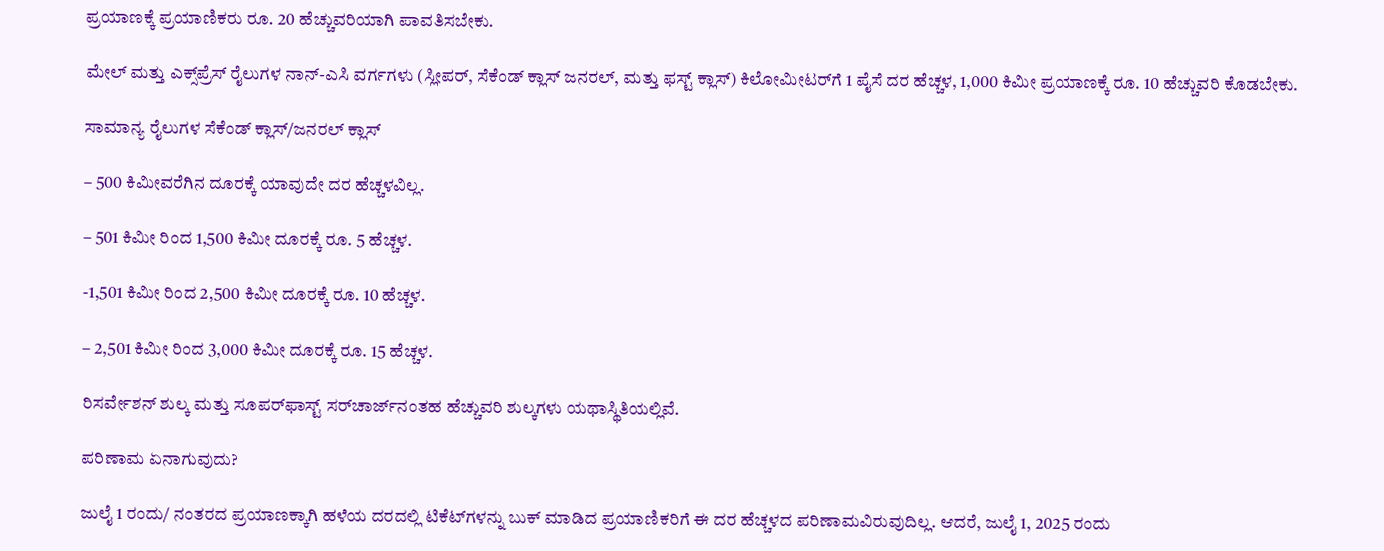ಪ್ರಯಾಣಕ್ಕೆ ಪ್ರಯಾಣಿಕರು ರೂ. 20 ಹೆಚ್ಚುವರಿಯಾಗಿ ಪಾವತಿಸಬೇಕು.

ಮೇಲ್ ಮತ್ತು ಎಕ್ಸ್‌ಪ್ರೆಸ್ ರೈಲುಗಳ ನಾನ್-ಎಸಿ ವರ್ಗಗಳು (ಸ್ಲೀಪರ್, ಸೆಕೆಂಡ್ ಕ್ಲಾಸ್ ಜನರಲ್, ಮತ್ತು ಫಸ್ಟ್ ಕ್ಲಾಸ್) ಕಿಲೋಮೀಟರ್‌ಗೆ 1 ಪೈಸೆ ದರ ಹೆಚ್ಚಳ, 1,000 ಕಿಮೀ ಪ್ರಯಾಣಕ್ಕೆ ರೂ. 10 ಹೆಚ್ಚುವರಿ ಕೊಡಬೇಕು.

ಸಾಮಾನ್ಯ ರೈಲುಗಳ ಸೆಕೆಂಡ್ ಕ್ಲಾಸ್/ಜನರಲ್ ಕ್ಲಾಸ್ ‌

– 500 ಕಿಮೀವರೆಗಿನ ದೂರಕ್ಕೆ ಯಾವುದೇ ದರ ಹೆಚ್ಚಳವಿಲ್ಲ.

– 501 ಕಿಮೀ ರಿಂದ 1,500 ಕಿಮೀ ದೂರಕ್ಕೆ ರೂ. 5 ಹೆಚ್ಚಳ.

-1,501 ಕಿಮೀ ರಿಂದ 2,500 ಕಿಮೀ ದೂರಕ್ಕೆ ರೂ. 10 ಹೆಚ್ಚಳ.

– 2,501 ಕಿಮೀ ರಿಂದ 3,000 ಕಿಮೀ ದೂರಕ್ಕೆ ರೂ. 15 ಹೆಚ್ಚಳ.

ರಿಸರ್ವೇಶನ್ ಶುಲ್ಕ ಮತ್ತು ಸೂಪರ್‌ಫಾಸ್ಟ್ ಸರ್‌ಚಾರ್ಜ್‌ನಂತಹ ಹೆಚ್ಚುವರಿ ಶುಲ್ಕಗಳು ಯಥಾಸ್ಥಿತಿಯಲ್ಲಿವೆ.

ಪರಿಣಾಮ ಏನಾಗುವುದು?

ಜುಲೈ 1 ರಂದು/ ನಂತರದ ಪ್ರಯಾಣಕ್ಕಾಗಿ ಹಳೆಯ ದರದಲ್ಲಿ ಟಿಕೆಟ್‌ಗಳನ್ನು ಬುಕ್ ಮಾಡಿದ ಪ್ರಯಾಣಿಕರಿಗೆ ಈ ದರ ಹೆಚ್ಚಳದ ಪರಿಣಾಮವಿರುವುದಿಲ್ಲ. ಆದರೆ, ಜುಲೈ 1, 2025 ರಂದು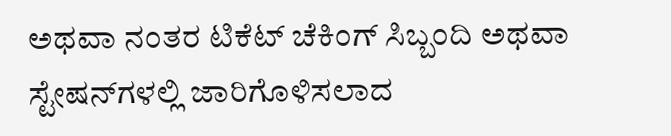ಅಥವಾ ನಂತರ ಟಿಕೆಟ್ ಚೆಕಿಂಗ್ ಸಿಬ್ಬಂದಿ ಅಥವಾ ಸ್ಟೇಷನ್‌ಗಳಲ್ಲಿ ಜಾರಿಗೊಳಿಸಲಾದ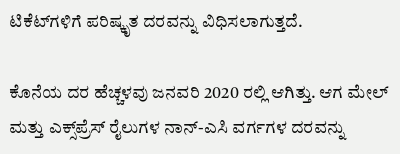ಟಿಕೆಟ್‌ಗಳಿಗೆ ಪರಿಷ್ಕೃತ ದರವನ್ನು ವಿಧಿಸಲಾಗುತ್ತದೆ.

ಕೊನೆಯ ದರ ಹೆಚ್ಚಳವು ಜನವರಿ 2020 ರಲ್ಲಿ ಆಗಿತ್ತು. ಆಗ ಮೇಲ್ ಮತ್ತು ಎಕ್ಸ್‌ಪ್ರೆಸ್ ರೈಲುಗಳ ನಾನ್-ಎಸಿ ವರ್ಗಗಳ ದರವನ್ನು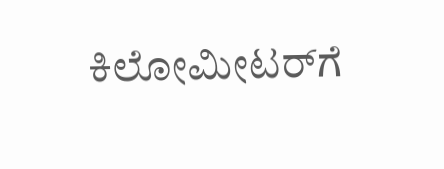ಕಿಲೋಮೀಟರ್‌ಗೆ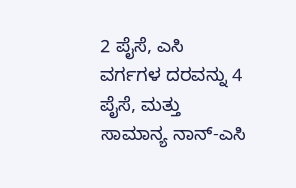2 ಪೈಸೆ, ಎಸಿ ವರ್ಗಗಳ ದರವನ್ನು 4 ಪೈಸೆ, ಮತ್ತು ಸಾಮಾನ್ಯ ನಾನ್-ಎಸಿ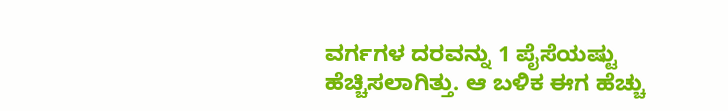ವರ್ಗಗಳ ದರವನ್ನು 1 ಪೈಸೆಯಷ್ಟು ಹೆಚ್ಚಿಸಲಾಗಿತ್ತು. ಆ ಬಳಿಕ ಈಗ ಹೆಚ್ಚು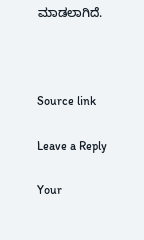ಮಾಡಲಾಗಿದೆ.



Source link

Leave a Reply

Your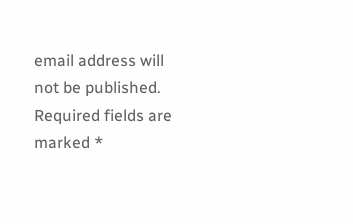email address will not be published. Required fields are marked *